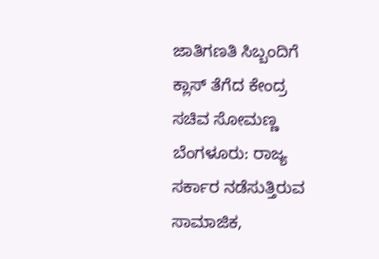ಜಾತಿಗಣತಿ ಸಿಬ್ಬಂದಿಗೆ ಕ್ಲಾಸ್ ತೆಗೆದ ಕೇಂದ್ರ ಸಚಿವ ಸೋಮಣ್ಣ
ಬೆಂಗಳೂರು: ರಾಜ್ಯ ಸರ್ಕಾರ ನಡೆಸುತ್ತಿರುವ ಸಾಮಾಜಿಕ,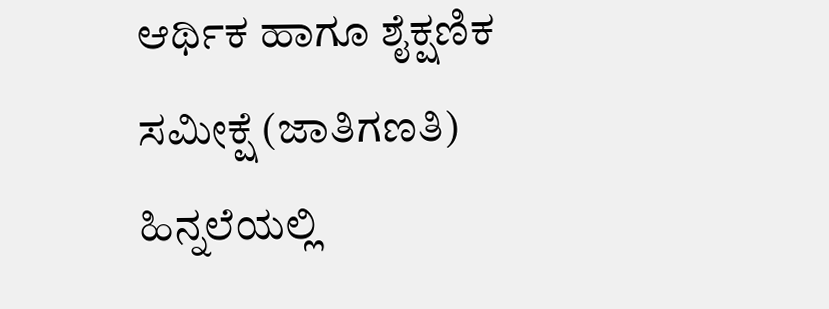ಆರ್ಥಿಕ ಹಾಗೂ ಶೈಕ್ಷಣಿಕ ಸಮೀಕ್ಷೆ (ಜಾತಿಗಣತಿ) ಹಿನ್ನಲೆಯಲ್ಲಿ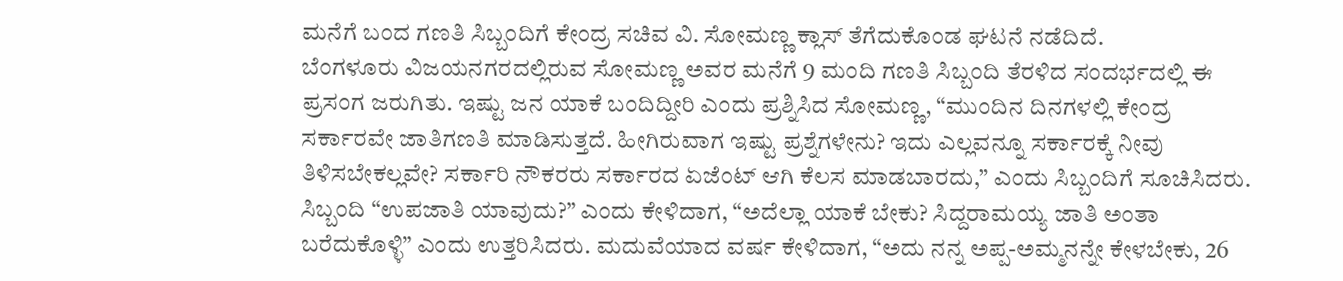ಮನೆಗೆ ಬಂದ ಗಣತಿ ಸಿಬ್ಬಂದಿಗೆ ಕೇಂದ್ರ ಸಚಿವ ವಿ. ಸೋಮಣ್ಣ ಕ್ಲಾಸ್ ತೆಗೆದುಕೊಂಡ ಘಟನೆ ನಡೆದಿದೆ.
ಬೆಂಗಳೂರು ವಿಜಯನಗರದಲ್ಲಿರುವ ಸೋಮಣ್ಣ ಅವರ ಮನೆಗೆ 9 ಮಂದಿ ಗಣತಿ ಸಿಬ್ಬಂದಿ ತೆರಳಿದ ಸಂದರ್ಭದಲ್ಲಿ ಈ ಪ್ರಸಂಗ ಜರುಗಿತು. ಇಷ್ಟು ಜನ ಯಾಕೆ ಬಂದಿದ್ದೀರಿ ಎಂದು ಪ್ರಶ್ನಿಸಿದ ಸೋಮಣ್ಣ, “ಮುಂದಿನ ದಿನಗಳಲ್ಲಿ ಕೇಂದ್ರ ಸರ್ಕಾರವೇ ಜಾತಿಗಣತಿ ಮಾಡಿಸುತ್ತದೆ. ಹೀಗಿರುವಾಗ ಇಷ್ಟು ಪ್ರಶ್ನೆಗಳೇನು? ಇದು ಎಲ್ಲವನ್ನೂ ಸರ್ಕಾರಕ್ಕೆ ನೀವು ತಿಳಿಸಬೇಕಲ್ಲವೇ? ಸರ್ಕಾರಿ ನೌಕರರು ಸರ್ಕಾರದ ಏಜೆಂಟ್ ಆಗಿ ಕೆಲಸ ಮಾಡಬಾರದು,” ಎಂದು ಸಿಬ್ಬಂದಿಗೆ ಸೂಚಿಸಿದರು.
ಸಿಬ್ಬಂದಿ “ಉಪಜಾತಿ ಯಾವುದು?” ಎಂದು ಕೇಳಿದಾಗ, “ಅದೆಲ್ಲಾ ಯಾಕೆ ಬೇಕು? ಸಿದ್ದರಾಮಯ್ಯ ಜಾತಿ ಅಂತಾ ಬರೆದುಕೊಳ್ಳಿ” ಎಂದು ಉತ್ತರಿಸಿದರು. ಮದುವೆಯಾದ ವರ್ಷ ಕೇಳಿದಾಗ, “ಅದು ನನ್ನ ಅಪ್ಪ-ಅಮ್ಮನನ್ನೇ ಕೇಳಬೇಕು, 26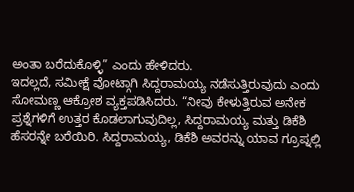ಅಂತಾ ಬರೆದುಕೊಳ್ಳಿ” ಎಂದು ಹೇಳಿದರು.
ಇದಲ್ಲದೆ, ಸಮೀಕ್ಷೆ ವೋಟ್ಗಾಗಿ ಸಿದ್ದರಾಮಯ್ಯ ನಡೆಸುತ್ತಿರುವುದು ಎಂದು ಸೋಮಣ್ಣ ಆಕ್ರೋಶ ವ್ಯಕ್ತಪಡಿಸಿದರು. “ನೀವು ಕೇಳುತ್ತಿರುವ ಅನೇಕ ಪ್ರಶ್ನೆಗಳಿಗೆ ಉತ್ತರ ಕೊಡಲಾಗುವುದಿಲ್ಲ, ಸಿದ್ದರಾಮಯ್ಯ ಮತ್ತು ಡಿಕೆಶಿ ಹೆಸರನ್ನೇ ಬರೆಯಿರಿ. ಸಿದ್ದರಾಮಯ್ಯ, ಡಿಕೆಶಿ ಅವರನ್ನು ಯಾವ ಗ್ರೂಪ್ನಲ್ಲಿ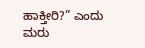ಹಾಕ್ತೀರಿ?” ಎಂದು ಮರು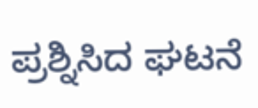ಪ್ರಶ್ನಿಸಿದ ಘಟನೆ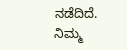ನಡೆದಿದೆ.
ನಿಮ್ಮ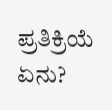ಪ್ರತಿಕ್ರಿಯೆ ಏನು?